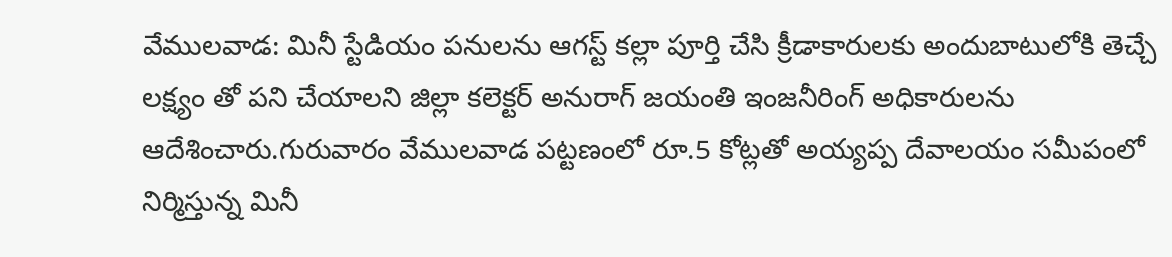వేములవాడ: మినీ స్టేడియం పనులను ఆగస్ట్ కల్లా పూర్తి చేసి క్రీడాకారులకు అందుబాటులోకి తెచ్చే లక్ష్యం తో పని చేయాలని జిల్లా కలెక్టర్ అనురాగ్ జయంతి ఇంజనీరింగ్ అధికారులను ఆదేశించారు.గురువారం వేములవాడ పట్టణంలో రూ.5 కోట్లతో అయ్యప్ప దేవాలయం సమీపంలో నిర్మిస్తున్న మినీ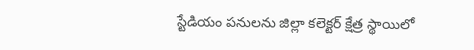స్టేడియం పనులను జిల్లా కలెక్టర్ క్షేత్ర స్థాయిలో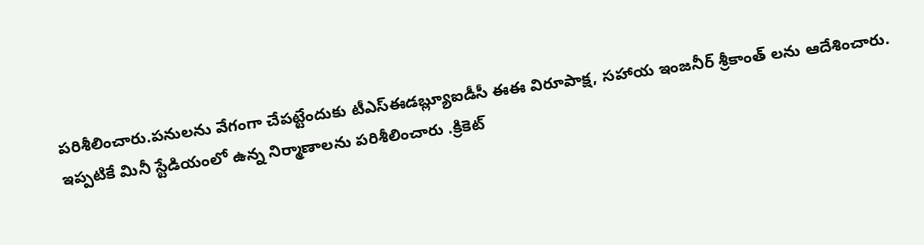పరిశీలించారు.పనులను వేగంగా చేపట్టేందుకు టీఎస్ఈడబ్ల్యూఐడీసీ ఈఈ విరూపాక్ష, సహాయ ఇంజనీర్ శ్రీకాంత్ లను ఆదేశించారు.
ఇప్పటికే మినీ స్టేడియంలో ఉన్న నిర్మాణాలను పరిశీలించారు .క్రికెట్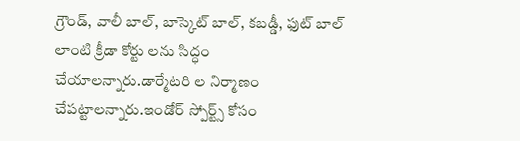గ్రౌండ్, వాలీ బాల్, బాస్కెట్ బాల్, కబడ్డీ, ఫుట్ బాల్ లాంటి క్రీడా కోర్టు లను సిద్ధం చేయాలన్నారు.డార్మేటరి ల నిర్మాణం చేపట్టాలన్నారు.ఇండోర్ స్పోర్ట్స్ కోసం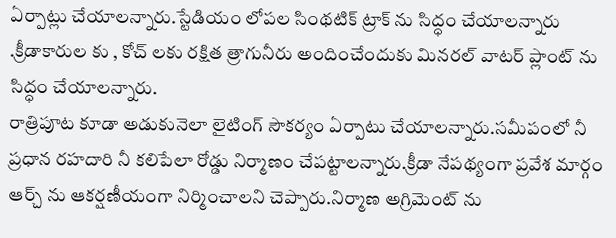ఏర్పాట్లు చేయాలన్నారు.స్టేడియం లోపల సింథటిక్ ట్రాక్ ను సిద్ధం చేయాలన్నారు .క్రీడాకారుల కు , కోచ్ లకు రక్షిత త్రాగునీరు అందించేందుకు మినరల్ వాటర్ ప్లాంట్ ను సిద్ధం చేయాలన్నారు.
రాత్రిపూట కూడా అడుకునెలా లైటింగ్ సౌకర్యం ఏర్పాటు చేయాలన్నారు.సమీపంలో నీ ప్రధాన రహదారి నీ కలిపేలా రోడ్డు నిర్మాణం చేపట్టాలన్నారు.క్రీడా నేపథ్యంగా ప్రవేశ మార్గం ఆర్చ్ ను ఆకర్షణీయంగా నిర్మించాలని చెప్పారు.నిర్మాణ అగ్రిమెంట్ ను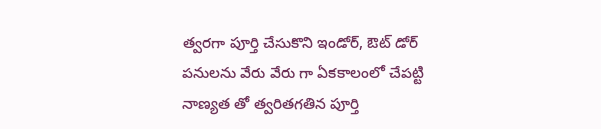త్వరగా పూర్తి చేసుకొని ఇండోర్, ఔట్ డోర్ పనులను వేరు వేరు గా ఏకకాలంలో చేపట్టి నాణ్యత తో త్వరితగతిన పూర్తి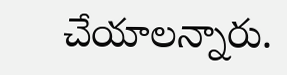చేయాలన్నారు.